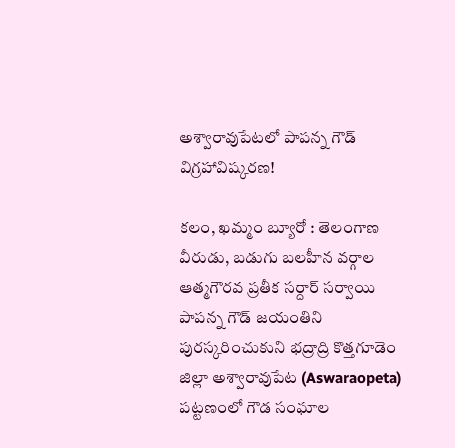అశ్వారావుపేటలో పాపన్న గౌడ్ విగ్రహావిష్కరణ!

కలం, ఖమ్మం బ్యూరో : తెలంగాణ వీరుడు, బడుగు బలహీన వర్గాల ఆత్మగౌరవ ప్రతీక సర్దార్ సర్వాయి పాపన్న గౌడ్ జయంతిని పురస్కరించుకుని భద్రాద్రి కొత్తగూడెం జిల్లా అశ్వారావుపేట (Aswaraopeta) పట్టణంలో గౌడ సంఘాల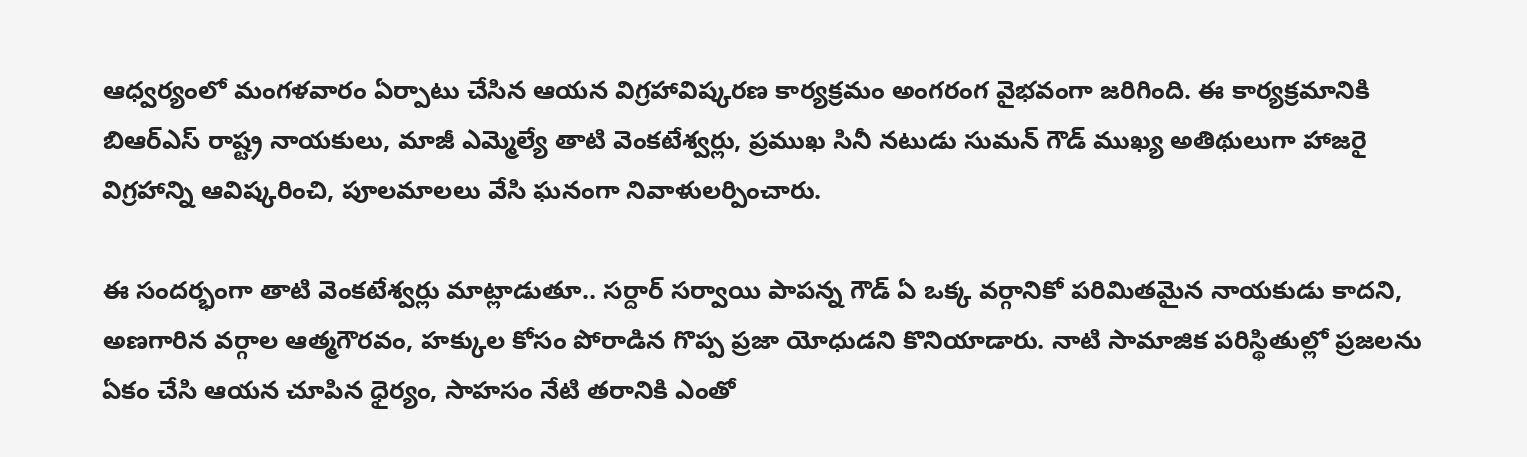ఆధ్వర్యంలో మంగళవారం ఏర్పాటు చేసిన ఆయన విగ్రహావిష్కరణ కార్యక్రమం అంగరంగ వైభవంగా జరిగింది. ఈ కార్యక్రమానికి బిఆర్ఎస్ రాష్ట్ర నాయకులు, మాజీ ఎమ్మెల్యే తాటి వెంకటేశ్వర్లు, ప్రముఖ సినీ నటుడు సుమన్ గౌడ్ ముఖ్య అతిథులుగా హాజరై విగ్రహాన్ని ఆవిష్కరించి, పూలమాలలు వేసి ఘనంగా నివాళులర్పించారు.

ఈ సందర్భంగా తాటి వెంకటేశ్వర్లు మాట్లాడుతూ.. సర్దార్ సర్వాయి పాపన్న గౌడ్ ఏ ఒక్క వర్గానికో పరిమితమైన నాయకుడు కాదని, అణగారిన వర్గాల ఆత్మగౌరవం, హక్కుల కోసం పోరాడిన గొప్ప ప్రజా యోధుడని కొనియాడారు. నాటి సామాజిక పరిస్థితుల్లో ప్రజలను ఏకం చేసి ఆయన చూపిన ధైర్యం, సాహసం నేటి తరానికి ఎంతో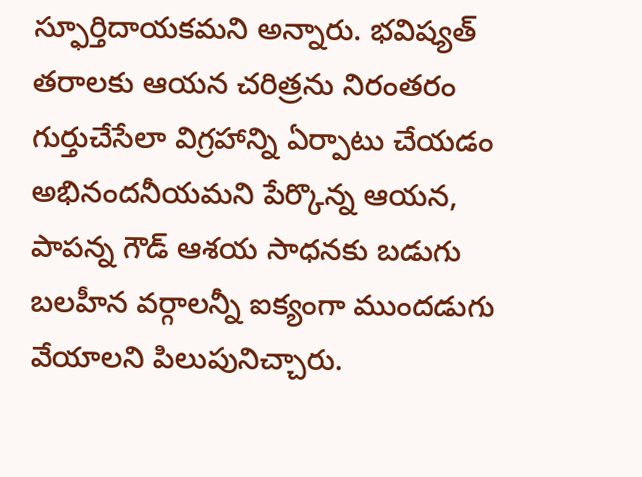స్ఫూర్తిదాయకమని అన్నారు. భవిష్యత్ తరాలకు ఆయన చరిత్రను నిరంతరం గుర్తుచేసేలా విగ్రహాన్ని ఏర్పాటు చేయడం అభినందనీయమని పేర్కొన్న ఆయన, పాపన్న గౌడ్ ఆశయ సాధనకు బడుగు బలహీన వర్గాలన్నీ ఐక్యంగా ముందడుగు వేయాలని పిలుపునిచ్చారు.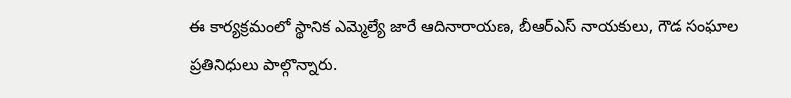ఈ కార్యక్రమంలో స్థానిక ఎమ్మెల్యే జారే ఆదినారాయణ, బీఆర్ఎస్ నాయకులు, గౌడ సంఘాల ప్రతినిధులు పాల్గొన్నారు.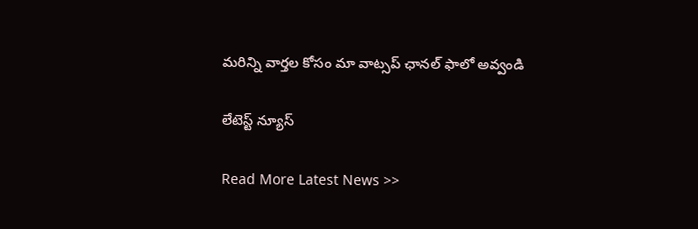మ‌రిన్ని వార్త‌ల కోసం మా వాట్స‌ప్ ఛాన‌ల్ ఫాలో అవ్వండి

లేటెస్ట్ న్యూస్‌

Read More Latest News >>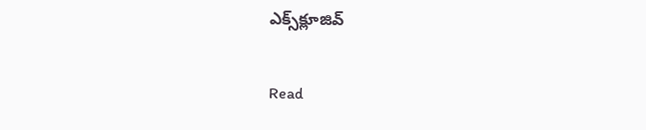ఎక్స్‌క్లూజివ్‌

Read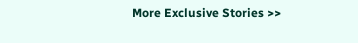More Exclusive Stories >>